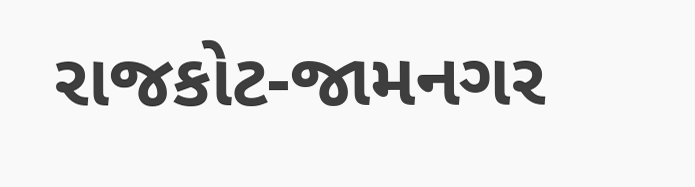રાજકોટ-જામનગર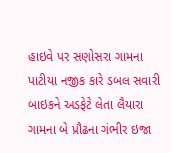હાઇવે પર સણોસરા ગામના પાટીયા નજીક કારે ડબલ સવારી બાઇકને અડફેટે લેતા લૈયારા ગામના બે પ્રૌઢના ગંભીર ઇજા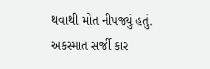થવાથી મોત નીપજ્યું હતું. અકસ્માત સર્જી કાર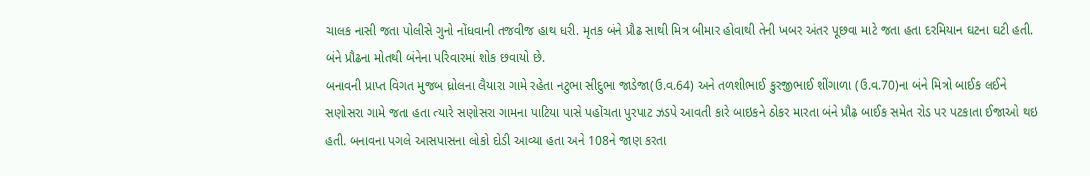ચાલક નાસી જતા પોલીસે ગુનો નોંધવાની તજવીજ હાથ ધરી. મૃતક બંને પ્રૌઢ સાથી મિત્ર બીમાર હોવાથી તેની ખબર અંતર પૂછવા માટે જતા હતા દરમિયાન ઘટના ઘટી હતી. બંને પ્રૌઢના મોતથી બંનેના પરિવારમાં શોક છવાયો છે.
બનાવની પ્રાપ્ત વિગત મુજબ ધ્રોલના લૈયારા ગામે રહેતા નટુભા સીદુભા જાડેજા(ઉ.વ.64) અને તળશીભાઈ કુરજીભાઈ શીંગાળા (ઉ.વ.70)ના બંને મિત્રો બાઈક લઈને સણોસરા ગામે જતા હતા ત્યારે સણોસરા ગામના પાટિયા પાસે પહોંચતા પુરપાટ ઝડપે આવતી કારે બાઇકને ઠોકર મારતા બંને પ્રૌઢ બાઈક સમેત રોડ પર પટકાતા ઈજાઓ થઇ હતી. બનાવના પગલે આસપાસના લોકો દોડી આવ્યા હતા અને 108ને જાણ કરતા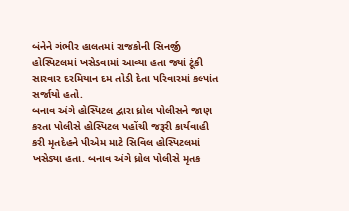બંનેને ગંભીર હાલતમાં રાજકોની સિનર્જી હોસ્પિટલમાં ખસેડવામાં આવ્યા હતા જ્યાં ટૂંકી સારવાર દરમિયાન દમ તોડી દેતા પરિવારમાં કલ્પાંત સર્જાયો હતો.
બનાવ અંગે હોસ્પિટલ દ્વારા ધ્રોલ પોલીસને જાણ કરતા પોલીસે હોસ્પિટલ પહોંચી જરૂરી કાર્યવાહી કરી મૃતદેહને પીએમ માટે સિવિલ હોસ્પિટલમાં ખસેડ્યા હતા. બનાવ અંગે ધ્રોલ પોલીસે મૃતક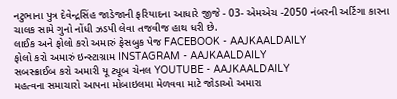નટુભાના પુત્ર દેવેન્દ્રસિંહ જાડેજાની ફરિયાદના આધારે જીજે - 03- એમએચ -2050 નંબરની અર્ટિગા કારના ચાલક સામે ગુનો નોંધી ઝડપી લેવા તજવીજ હાથ ધરી છે.
લાઈક અને ફોલો કરો અમારું ફેસબુક પેજ FACEBOOK - AAJKAALDAILY
ફોલો કરો અમારું ઇન્સ્ટાગ્રામ INSTAGRAM - AAJKAALDAILY
સબસ્ક્રાઈબ કરો અમારી યૂ ટ્યૂબ ચેનલ YOUTUBE - AAJKAALDAILY
મહત્વના સમાચારો આપના મોબાઇલમા મેળવવા માટે જોડાઓ અમારા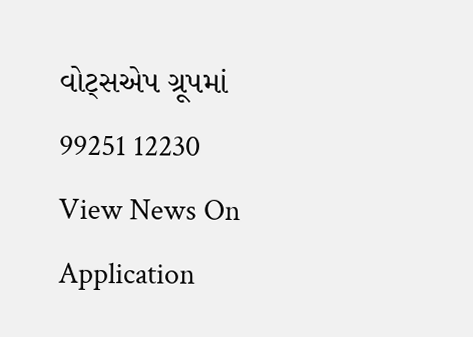વોટ્સએપ ગ્રૂપમાં 99251 12230
View News On Application